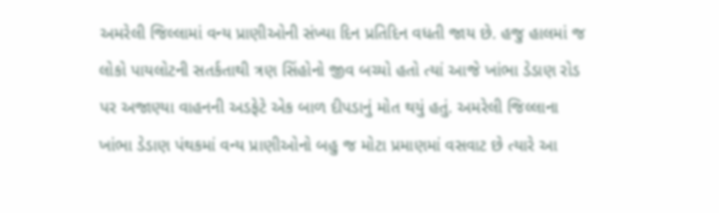અમરેલી જિલ્લામાં વન્ય પ્રાણીઓની સંખ્યા દિન પ્રતિદિન વધતી જાય છે. હજુ હાલમાં જ લોકો પાયલોટની સતર્કતાથી ત્રણ સિંહોનો જીવ બચ્યો હતો ત્યાં આજે ખાંભા ડેડાણ રોડ પર અજાણ્યા વાહનની અડફેટે એક બાળ દીપડાનું મોત થયું હતું. અમરેલી જિલ્લાના ખાંભા ડેડાણ પંથકમાં વન્ય પ્રાણીઓનો બહુ જ મોટા પ્રમાણમાં વસવાટ છે ત્યારે આ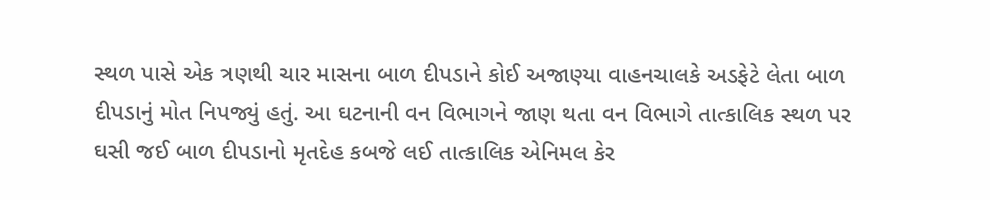સ્થળ પાસે એક ત્રણથી ચાર માસના બાળ દીપડાને કોઈ અજાણ્યા વાહનચાલકે અડફેટે લેતા બાળ દીપડાનું મોત નિપજ્યું હતું. આ ઘટનાની વન વિભાગને જાણ થતા વન વિભાગે તાત્કાલિક સ્થળ પર ઘસી જઈ બાળ દીપડાનો મૃતદેહ કબજે લઈ તાત્કાલિક એનિમલ કેર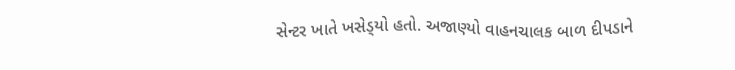સેન્ટર ખાતે ખસેડ્‌યો હતો. અજાણ્યો વાહનચાલક બાળ દીપડાને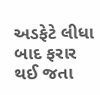અડફેટે લીધા બાદ ફરાર થઈ જતા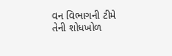વન વિભાગની ટીમે તેની શોધખોળ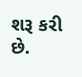શરૂ કરી છે.